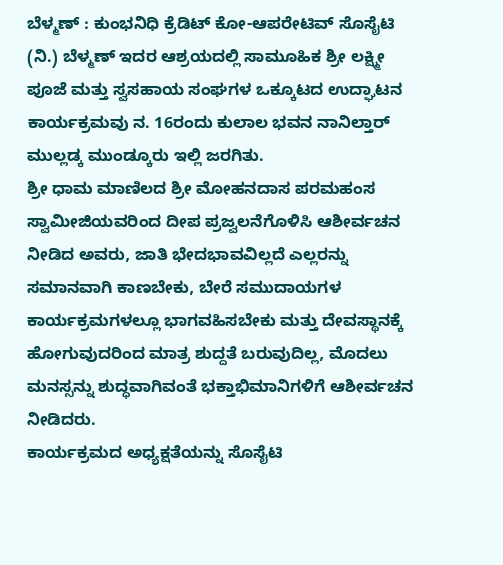ಬೆಳ್ಮಣ್ : ಕುಂಭನಿಧಿ ಕ್ರೆಡಿಟ್ ಕೋ-ಆಪರೇಟಿವ್ ಸೊಸೈಟಿ (ನಿ.) ಬೆಳ್ಮಣ್ ಇದರ ಆಶ್ರಯದಲ್ಲಿ ಸಾಮೂಹಿಕ ಶ್ರೀ ಲಕ್ಷ್ಮೀ ಪೂಜೆ ಮತ್ತು ಸ್ವಸಹಾಯ ಸಂಘಗಳ ಒಕ್ಕೂಟದ ಉದ್ಘಾಟನ ಕಾರ್ಯಕ್ರಮವು ನ. 16ರಂದು ಕುಲಾಲ ಭವನ ನಾನಿಲ್ತಾರ್ ಮುಲ್ಲಡ್ಕ ಮುಂಡ್ಕೂರು ಇಲ್ಲಿ ಜರಗಿತು.
ಶ್ರೀ ಧಾಮ ಮಾಣಿಲದ ಶ್ರೀ ಮೋಹನದಾಸ ಪರಮಹಂಸ ಸ್ವಾಮೀಜಿಯವರಿಂದ ದೀಪ ಪ್ರಜ್ವಲನೆಗೊಳಿಸಿ ಆಶೀರ್ವಚನ ನೀಡಿದ ಅವರು, ಜಾತಿ ಭೇದಭಾವವಿಲ್ಲದೆ ಎಲ್ಲರನ್ನು ಸಮಾನವಾಗಿ ಕಾಣಬೇಕು, ಬೇರೆ ಸಮುದಾಯಗಳ ಕಾರ್ಯಕ್ರಮಗಳಲ್ಲೂ ಭಾಗವಹಿಸಬೇಕು ಮತ್ತು ದೇವಸ್ಥಾನಕ್ಕೆ ಹೋಗುವುದರಿಂದ ಮಾತ್ರ ಶುದ್ದತೆ ಬರುವುದಿಲ್ಲ, ಮೊದಲು ಮನಸ್ಸನ್ನು ಶುದ್ಧವಾಗಿವಂತೆ ಭಕ್ತಾಭಿಮಾನಿಗಳಿಗೆ ಆಶೀರ್ವಚನ ನೀಡಿದರು.
ಕಾರ್ಯಕ್ರಮದ ಅಧ್ಯಕ್ಷತೆಯನ್ನು ಸೊಸೈಟಿ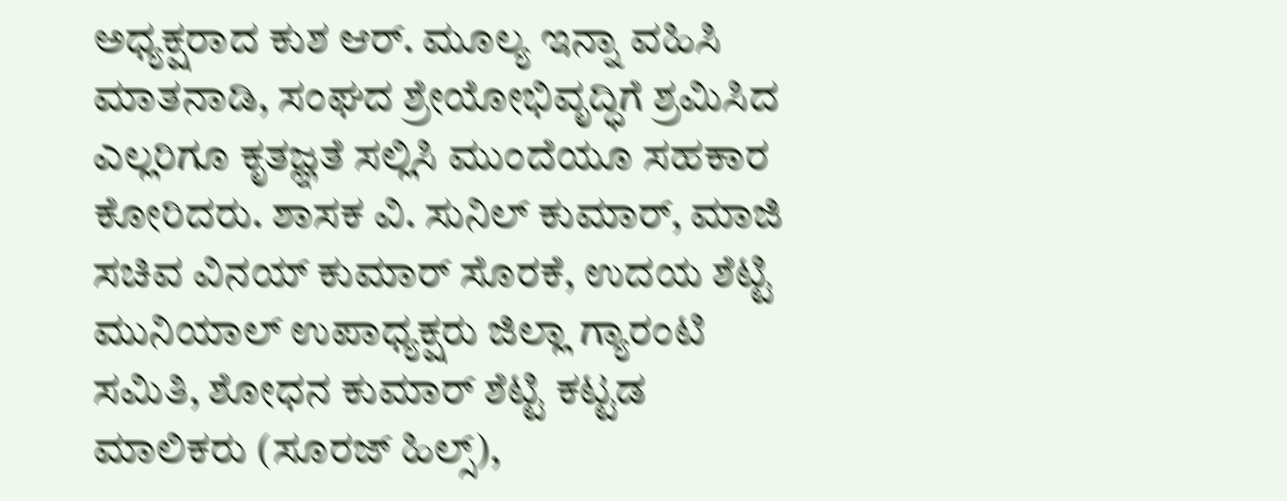ಅಧ್ಯಕ್ಷರಾದ ಕುಶ ಆರ್. ಮೂಲ್ಯ ಇನ್ನಾ ವಹಿಸಿ ಮಾತನಾಡಿ, ಸಂಘದ ಶ್ರೇಯೋಭಿವೃದ್ಧಿಗೆ ಶ್ರಮಿಸಿದ ಎಲ್ಲರಿಗೂ ಕೃತಜ್ಞತೆ ಸಲ್ಲಿಸಿ ಮುಂದೆಯೂ ಸಹಕಾರ ಕೋರಿದರು. ಶಾಸಕ ವಿ. ಸುನಿಲ್ ಕುಮಾರ್, ಮಾಜಿ ಸಚಿವ ವಿನಯ್ ಕುಮಾರ್ ಸೊರಕೆ, ಉದಯ ಶೆಟ್ಟಿ ಮುನಿಯಾಲ್ ಉಪಾಧ್ಯಕ್ಷರು ಜಿಲ್ಲಾ ಗ್ಯಾರಂಟಿ ಸಮಿತಿ, ಶೋಧನ ಕುಮಾರ್ ಶೆಟ್ಟಿ ಕಟ್ಟಡ ಮಾಲಿಕರು (ಸೂರಜ್ ಹಿಲ್ಸ್),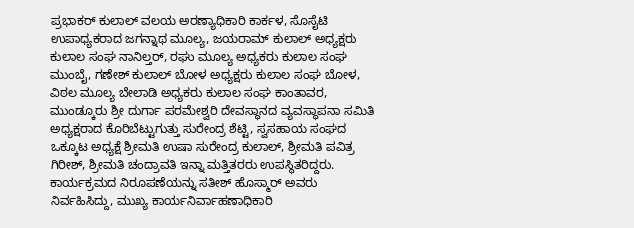ಪ್ರಭಾಕರ್ ಕುಲಾಲ್ ವಲಯ ಅರಣ್ಯಾಧಿಕಾರಿ ಕಾರ್ಕಳ, ಸೊಸೈಟಿ ಉಪಾಧ್ಯಕರಾದ ಜಗನ್ನಾಥ ಮೂಲ್ಯ, ಜಯರಾಮ್ ಕುಲಾಲ್ ಅಧ್ಯಕ್ಷರು ಕುಲಾಲ ಸಂಘ ನಾನಿಲ್ತರ್, ರಘು ಮೂಲ್ಯ ಅಧ್ಯಕರು ಕುಲಾಲ ಸಂಘ ಮುಂಬೈ, ಗಣೇಶ್ ಕುಲಾಲ್ ಬೋಳ ಅಧ್ಯಕ್ಷರು ಕುಲಾಲ ಸಂಘ ಬೋಳ, ವಿಠಲ ಮೂಲ್ಯ ಬೇಲಾಡಿ ಅಧ್ಯಕರು ಕುಲಾಲ ಸಂಘ ಕಾಂತಾವರ, ಮುಂಡ್ಕೂರು ಶ್ರೀ ದುರ್ಗಾ ಪರಮೇಶ್ವರಿ ದೇವಸ್ಥಾನದ ವ್ಯವಸ್ಥಾಪನಾ ಸಮಿತಿ ಅಧ್ಯಕ್ಷರಾದ ಕೊರಿಬೆಟ್ಟುಗುತ್ತು ಸುರೇಂದ್ರ ಶೆಟ್ಟಿ, ಸ್ವಸಹಾಯ ಸಂಘದ ಒಕ್ಕೂಟ ಅಧ್ಯಕ್ಷೆ ಶ್ರೀಮತಿ ಉಷಾ ಸುರೇಂದ್ರ ಕುಲಾಲ್, ಶ್ರೀಮತಿ ಪವಿತ್ರ ಗಿರೀಶ್, ಶ್ರೀಮತಿ ಚಂದ್ರಾವತಿ ಇನ್ನಾ ಮತ್ತಿತರರು ಉಪಸ್ಥಿತರಿದ್ದರು. ಕಾರ್ಯಕ್ರಮದ ನಿರೂಪಣೆಯನ್ನು ಸತೀಶ್ ಹೊಸ್ಮಾರ್ ಅವರು ನಿರ್ವಹಿಸಿದ್ದು, ಮುಖ್ಯ ಕಾರ್ಯನಿರ್ವಾಹಣಾಧಿಕಾರಿ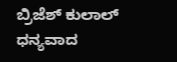ಬ್ರಿಜೆಶ್ ಕುಲಾಲ್ ಧನ್ಯವಾದ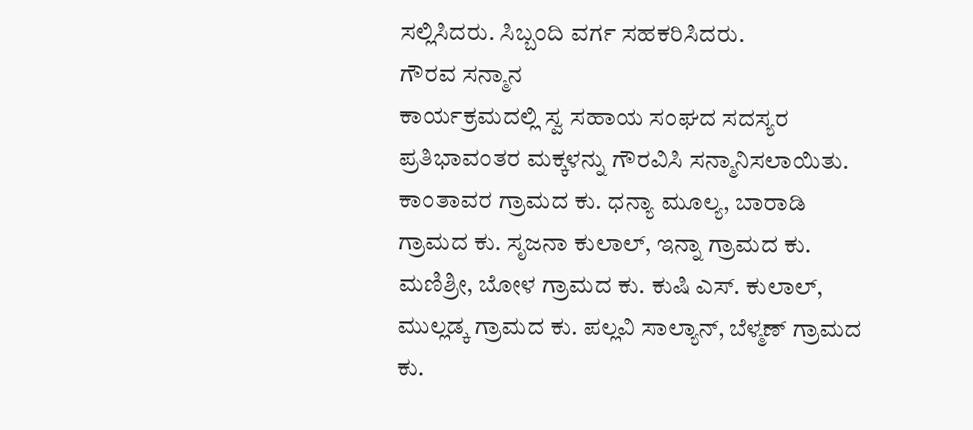ಸಲ್ಲಿಸಿದರು. ಸಿಬ್ಬಂದಿ ವರ್ಗ ಸಹಕರಿಸಿದರು.
ಗೌರವ ಸನ್ಮಾನ
ಕಾರ್ಯಕ್ರಮದಲ್ಲಿ ಸ್ವ ಸಹಾಯ ಸಂಘದ ಸದಸ್ಯರ ಪ್ರತಿಭಾವಂತರ ಮಕ್ಕಳನ್ನು ಗೌರವಿಸಿ ಸನ್ಮಾನಿಸಲಾಯಿತು. ಕಾಂತಾವರ ಗ್ರಾಮದ ಕು. ಧನ್ಯಾ ಮೂಲ್ಯ, ಬಾರಾಡಿ ಗ್ರಾಮದ ಕು. ಸೃಜನಾ ಕುಲಾಲ್, ಇನ್ನಾ ಗ್ರಾಮದ ಕು. ಮಣಿಶ್ರೀ, ಬೋಳ ಗ್ರಾಮದ ಕು. ಕುಷಿ ಎಸ್. ಕುಲಾಲ್, ಮುಲ್ಲಡ್ಕ ಗ್ರಾಮದ ಕು. ಪಲ್ಲವಿ ಸಾಲ್ಯಾನ್, ಬೆಳ್ಮಣ್ ಗ್ರಾಮದ ಕು.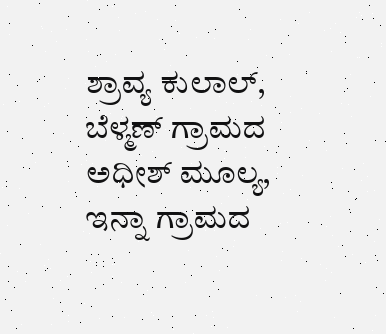ಶ್ರಾವ್ಯ ಕುಲಾಲ್, ಬೆಳ್ಮಣ್ ಗ್ರಾಮದ ಅಧೀಶ್ ಮೂಲ್ಯ, ಇನ್ನಾ ಗ್ರಾಮದ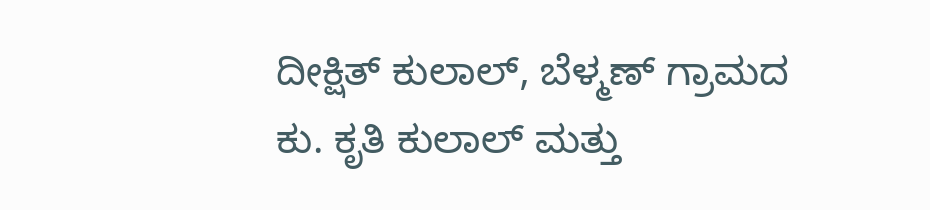ದೀಕ್ಷಿತ್ ಕುಲಾಲ್, ಬೆಳ್ಮಣ್ ಗ್ರಾಮದ ಕು. ಕೃತಿ ಕುಲಾಲ್ ಮತ್ತು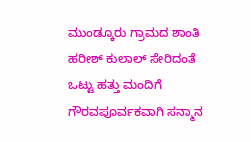ಮುಂಡ್ಕೂರು ಗ್ರಾಮದ ಶಾಂತಿ ಹರೀಶ್ ಕುಲಾಲ್ ಸೇರಿದಂತೆ ಒಟ್ಟು ಹತ್ತು ಮಂದಿಗೆ ಗೌರವಪೂರ್ವಕವಾಗಿ ಸನ್ಮಾನ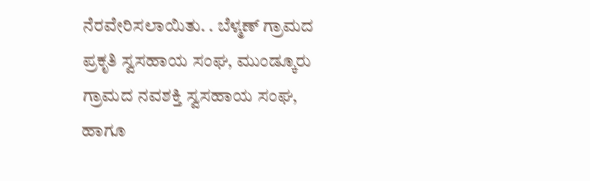ನೆರವೇರಿಸಲಾಯಿತು. . ಬೆಳ್ಮಣ್ ಗ್ರಾಮದ ಪ್ರಕೃತಿ ಸ್ವಸಹಾಯ ಸಂಘ, ಮುಂಡ್ಕೂರು ಗ್ರಾಮದ ನವಶಕ್ತಿ ಸ್ವಸಹಾಯ ಸಂಘ, ಹಾಗೂ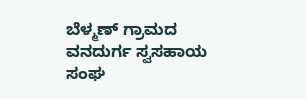ಬೆಳ್ಮಣ್ ಗ್ರಾಮದ ವನದುರ್ಗ ಸ್ವಸಹಾಯ ಸಂಘ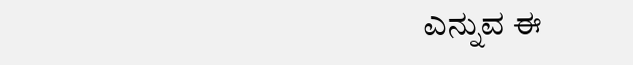ಎನ್ನುವ ಈ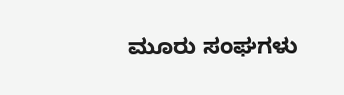ಮೂರು ಸಂಘಗಳು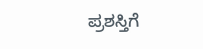ಪ್ರಶಸ್ತಿಗೆ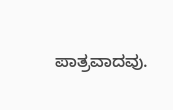ಪಾತ್ರವಾದವು.